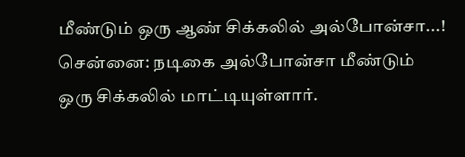மீண்டும் ஒரு ஆண் சிக்கலில் அல்போன்சா...!
சென்னை: நடிகை அல்போன்சா மீண்டும் ஒரு சிக்கலில் மாட்டியுள்ளார்.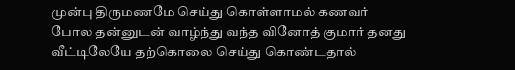முன்பு திருமணமே செய்து கொள்ளாமல் கணவர் போல தன்னுடன் வாழ்ந்து வந்த வினோத் குமார் தனது வீட்டிலேயே தற்கொலை செய்து கொண்டதால்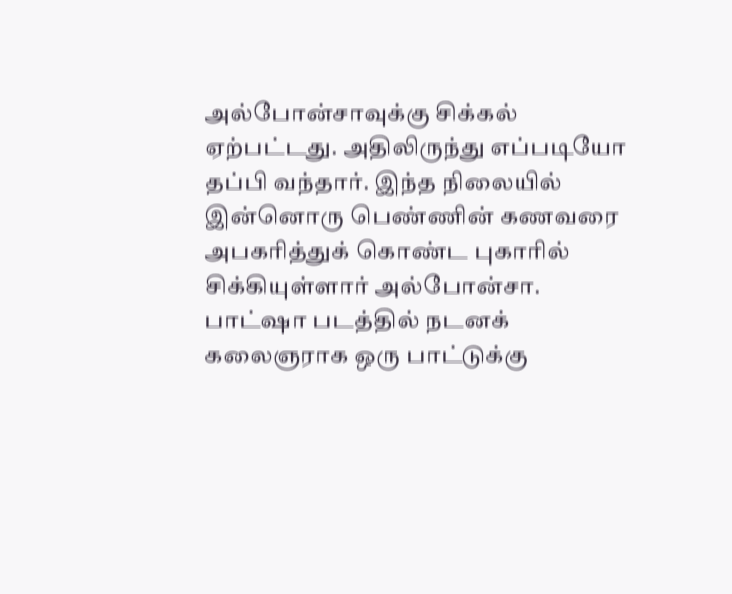அல்போன்சாவுக்கு சிக்கல் ஏற்பட்டது. அதிலிருந்து எப்படியோ தப்பி வந்தார். இந்த நிலையில் இன்னொரு பெண்ணின் கணவரை அபகரித்துக் கொண்ட புகாரில் சிக்கியுள்ளார் அல்போன்சா.
பாட்ஷா படத்தில் நடனக் கலைஞராக ஒரு பாட்டுக்கு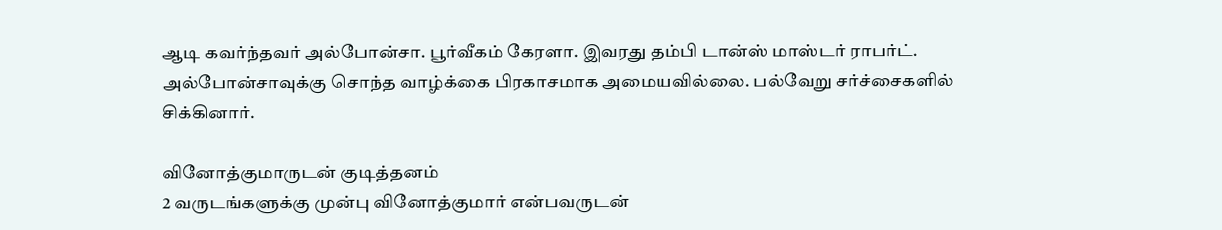ஆடி கவர்ந்தவர் அல்போன்சா. பூர்வீகம் கேரளா. இவரது தம்பி டான்ஸ் மாஸ்டர் ராபர்ட்.
அல்போன்சாவுக்கு சொந்த வாழ்க்கை பிரகாசமாக அமையவில்லை. பல்வேறு சர்ச்சைகளில் சிக்கினார்.

வினோத்குமாருடன் குடித்தனம்
2 வருடங்களுக்கு முன்பு வினோத்குமார் என்பவருடன்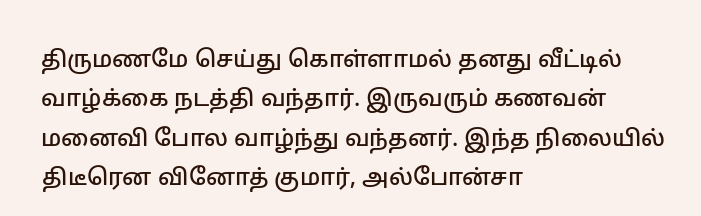திருமணமே செய்து கொள்ளாமல் தனது வீட்டில் வாழ்க்கை நடத்தி வந்தார். இருவரும் கணவன் மனைவி போல வாழ்ந்து வந்தனர். இந்த நிலையில் திடீரென வினோத் குமார், அல்போன்சா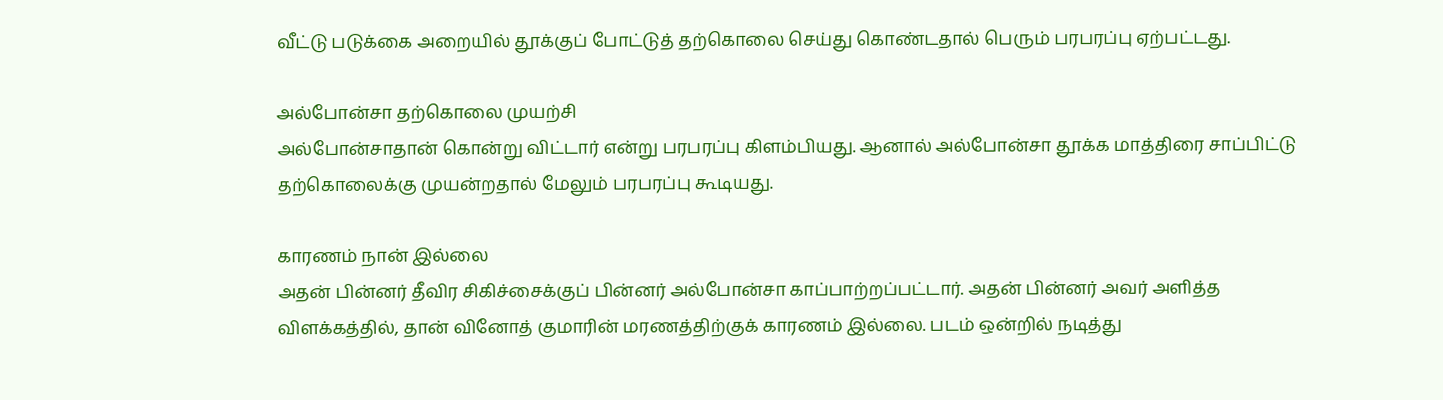வீட்டு படுக்கை அறையில் தூக்குப் போட்டுத் தற்கொலை செய்து கொண்டதால் பெரும் பரபரப்பு ஏற்பட்டது.

அல்போன்சா தற்கொலை முயற்சி
அல்போன்சாதான் கொன்று விட்டார் என்று பரபரப்பு கிளம்பியது. ஆனால் அல்போன்சா தூக்க மாத்திரை சாப்பிட்டு தற்கொலைக்கு முயன்றதால் மேலும் பரபரப்பு கூடியது.

காரணம் நான் இல்லை
அதன் பின்னர் தீவிர சிகிச்சைக்குப் பின்னர் அல்போன்சா காப்பாற்றப்பட்டார். அதன் பின்னர் அவர் அளித்த விளக்கத்தில், தான் வினோத் குமாரின் மரணத்திற்குக் காரணம் இல்லை. படம் ஒன்றில் நடித்து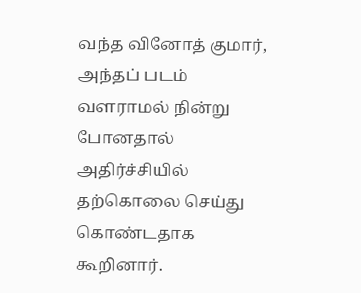வந்த வினோத் குமார், அந்தப் படம் வளராமல் நின்று போனதால் அதிர்ச்சியில் தற்கொலை செய்து கொண்டதாக கூறினார்.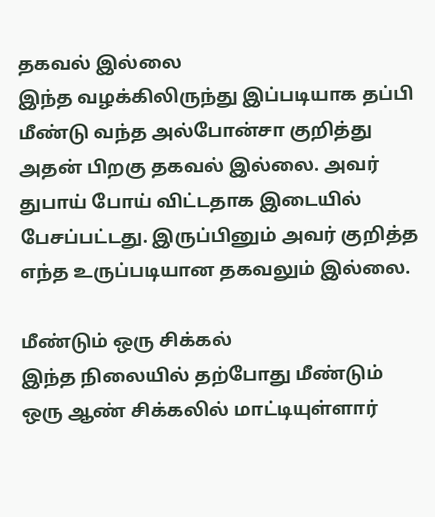தகவல் இல்லை
இந்த வழக்கிலிருந்து இப்படியாக தப்பி மீண்டு வந்த அல்போன்சா குறித்து அதன் பிறகு தகவல் இல்லை. அவர் துபாய் போய் விட்டதாக இடையில் பேசப்பட்டது. இருப்பினும் அவர் குறித்த எந்த உருப்படியான தகவலும் இல்லை.

மீண்டும் ஒரு சிக்கல்
இந்த நிலையில் தற்போது மீண்டும் ஒரு ஆண் சிக்கலில் மாட்டியுள்ளார்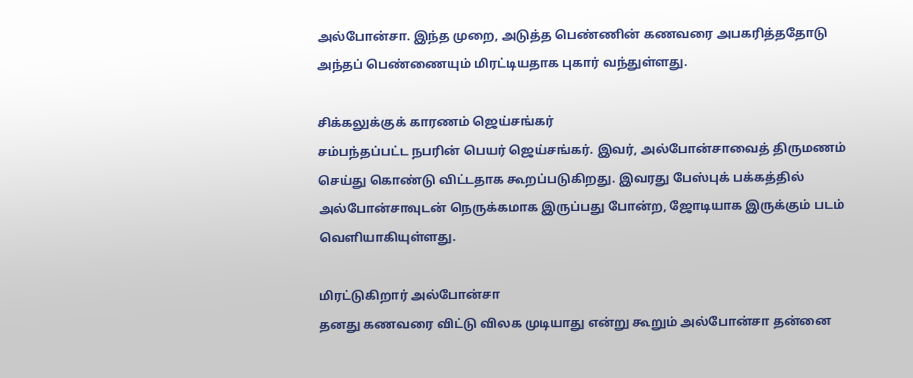அல்போன்சா. இந்த முறை, அடுத்த பெண்ணின் கணவரை அபகரித்ததோடு அந்தப் பெண்ணையும் மிரட்டியதாக புகார் வந்துள்ளது.

சிக்கலுக்குக் காரணம் ஜெய்சங்கர்
சம்பந்தப்பட்ட நபரின் பெயர் ஜெய்சங்கர். இவர், அல்போன்சாவைத் திருமணம் செய்து கொண்டு விட்டதாக கூறப்படுகிறது. இவரது பேஸ்புக் பக்கத்தில் அல்போன்சாவுடன் நெருக்கமாக இருப்பது போன்ற, ஜோடியாக இருக்கும் படம் வெளியாகியுள்ளது.

மிரட்டுகிறார் அல்போன்சா
தனது கணவரை விட்டு விலக முடியாது என்று கூறும் அல்போன்சா தன்னை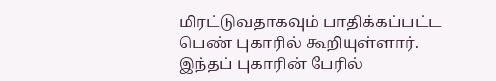மிரட்டுவதாகவும் பாதிக்கப்பட்ட பெண் புகாரில் கூறியுள்ளார். இந்தப் புகாரின் பேரில்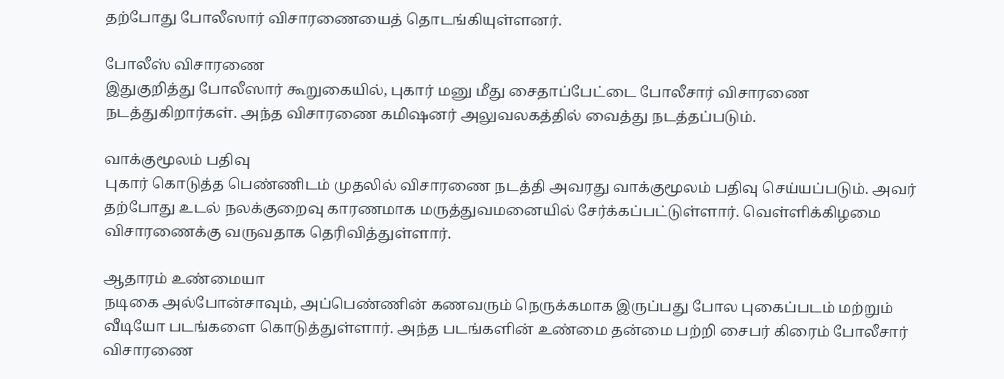தற்போது போலீஸார் விசாரணையைத் தொடங்கியுள்ளனர்.

போலீஸ் விசாரணை
இதுகுறித்து போலீஸார் கூறுகையில், புகார் மனு மீது சைதாப்பேட்டை போலீசார் விசாரணை நடத்துகிறார்கள். அந்த விசாரணை கமிஷனர் அலுவலகத்தில் வைத்து நடத்தப்படும்.

வாக்குமூலம் பதிவு
புகார் கொடுத்த பெண்ணிடம் முதலில் விசாரணை நடத்தி அவரது வாக்குமூலம் பதிவு செய்யப்படும். அவர் தற்போது உடல் நலக்குறைவு காரணமாக மருத்துவமனையில் சேர்க்கப்பட்டுள்ளார். வெள்ளிக்கிழமை விசாரணைக்கு வருவதாக தெரிவித்துள்ளார்.

ஆதாரம் உண்மையா
நடிகை அல்போன்சாவும், அப்பெண்ணின் கணவரும் நெருக்கமாக இருப்பது போல புகைப்படம் மற்றும் வீடியோ படங்களை கொடுத்துள்ளார். அந்த படங்களின் உண்மை தன்மை பற்றி சைபர் கிரைம் போலீசார் விசாரணை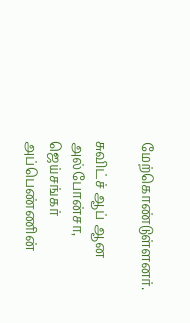மேற்கொண்டுள்ளனர்.

சுவிட்ச் ஆப் ஆன அல்போன்சா, ஜெய்சங்கர்
அப்பெண்ணின்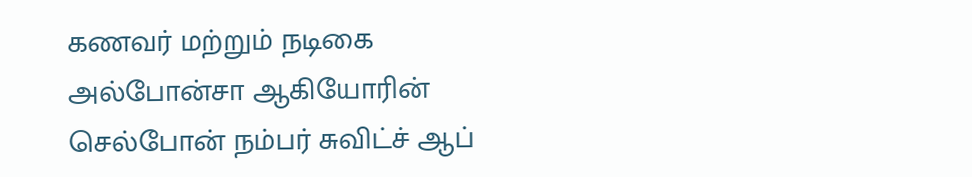கணவர் மற்றும் நடிகை அல்போன்சா ஆகியோரின் செல்போன் நம்பர் சுவிட்ச் ஆப்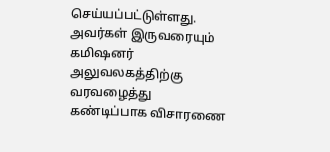செய்யப்பட்டுள்ளது. அவர்கள் இருவரையும் கமிஷனர் அலுவலகத்திற்கு வரவழைத்து கண்டிப்பாக விசாரணை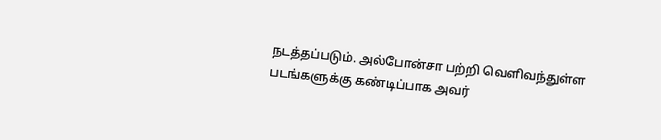நடத்தப்படும். அல்போன்சா பற்றி வெளிவந்துள்ள படங்களுக்கு கண்டிப்பாக அவர்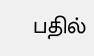பதில்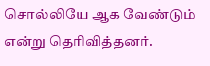சொல்லியே ஆக வேண்டும் என்று தெரிவித்தனர்.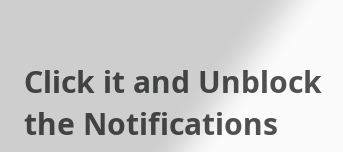Click it and Unblock the Notifications